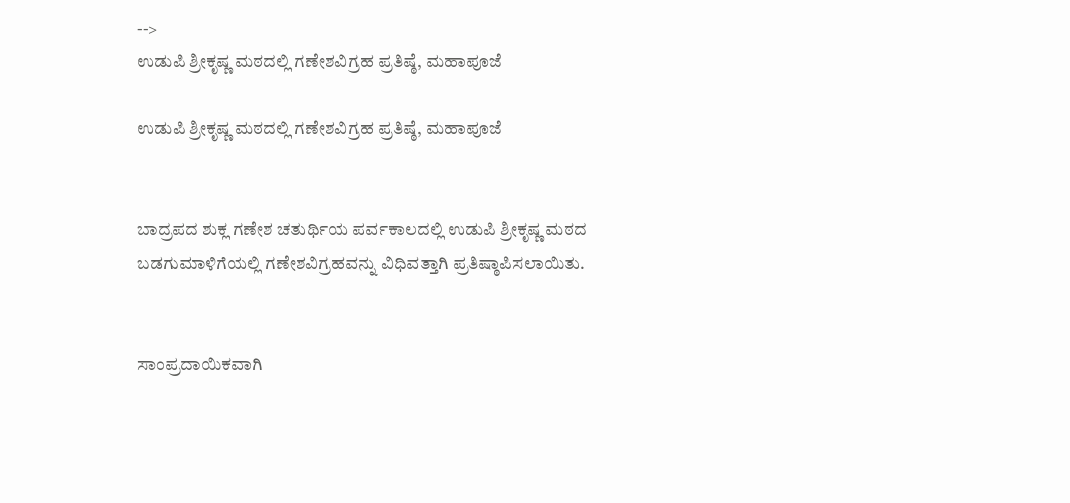-->
ಉಡುಪಿ ಶ್ರೀಕೃಷ್ಣ ಮಠದಲ್ಲಿ ಗಣೇಶವಿಗ್ರಹ ಪ್ರತಿಷ್ಠೆ, ಮಹಾಪೂಜೆ

ಉಡುಪಿ ಶ್ರೀಕೃಷ್ಣ ಮಠದಲ್ಲಿ ಗಣೇಶವಿಗ್ರಹ ಪ್ರತಿಷ್ಠೆ, ಮಹಾಪೂಜೆ


ಬಾದ್ರಪದ ಶುಕ್ಲ ಗಣೇಶ ಚತುರ್ಥಿಯ ಪರ್ವಕಾಲದಲ್ಲಿ ಉಡುಪಿ ಶ್ರೀಕೃಷ್ಣ ಮಠದ ಬಡಗುಮಾಳಿಗೆಯಲ್ಲಿ ಗಣೇಶವಿಗ್ರಹವನ್ನು ವಿಧಿವತ್ತಾಗಿ ಪ್ರತಿಷ್ಠಾಪಿಸಲಾಯಿತು.


ಸಾಂಪ್ರದಾಯಿಕವಾಗಿ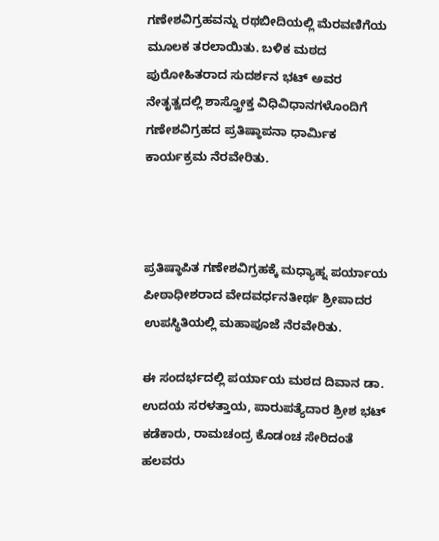ಗಣೇಶವಿಗ್ರಹವನ್ನು ರಥಬೀದಿಯಲ್ಲಿ ಮೆರವಣಿಗೆಯ ಮೂಲಕ ತರಲಾಯಿತು. ಬಳಿಕ ಮಠದ ಪುರೋಹಿತರಾದ ಸುದರ್ಶನ ಭಟ್ ಅವರ ನೇತೃತ್ವದಲ್ಲಿ ಶಾಸ್ತ್ರೋಕ್ತ ವಿಧಿವಿಧಾನಗಳೊಂದಿಗೆ ಗಣೇಶವಿಗ್ರಹದ ಪ್ರತಿಷ್ಠಾಪನಾ ಧಾರ್ಮಿಕ ಕಾರ್ಯಕ್ರಮ ನೆರವೇರಿತು.



ಪ್ರತಿಷ್ಠಾಪಿತ ಗಣೇಶವಿಗ್ರಹಕ್ಕೆ ಮಧ್ಯಾಹ್ನ ಪರ್ಯಾಯ ಪೀಠಾಧೀಶರಾದ ವೇದವರ್ಧನತೀರ್ಥ ಶ್ರೀಪಾದರ ಉಪಸ್ಥಿತಿಯಲ್ಲಿ ಮಹಾಪೂಜೆ ನೆರವೇರಿತು.

ಈ ಸಂದರ್ಭದಲ್ಲಿ ಪರ್ಯಾಯ ಮಠದ ದಿವಾನ ಡಾ. ಉದಯ ಸರಳತ್ತಾಯ, ಪಾರುಪತ್ಯೆದಾರ ಶ್ರೀಶ ಭಟ್ ಕಡೆಕಾರು, ರಾಮಚಂದ್ರ ಕೊಡಂಚ ಸೇರಿದಂತೆ ಹಲವರು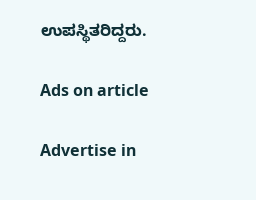ಉಪಸ್ಥಿತರಿದ್ದರು.

Ads on article

Advertise in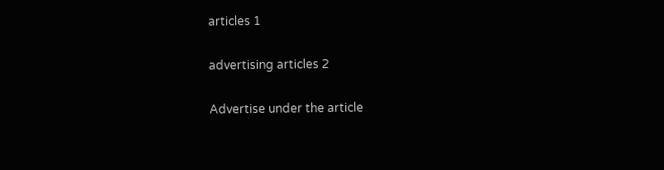articles 1

advertising articles 2

Advertise under the article